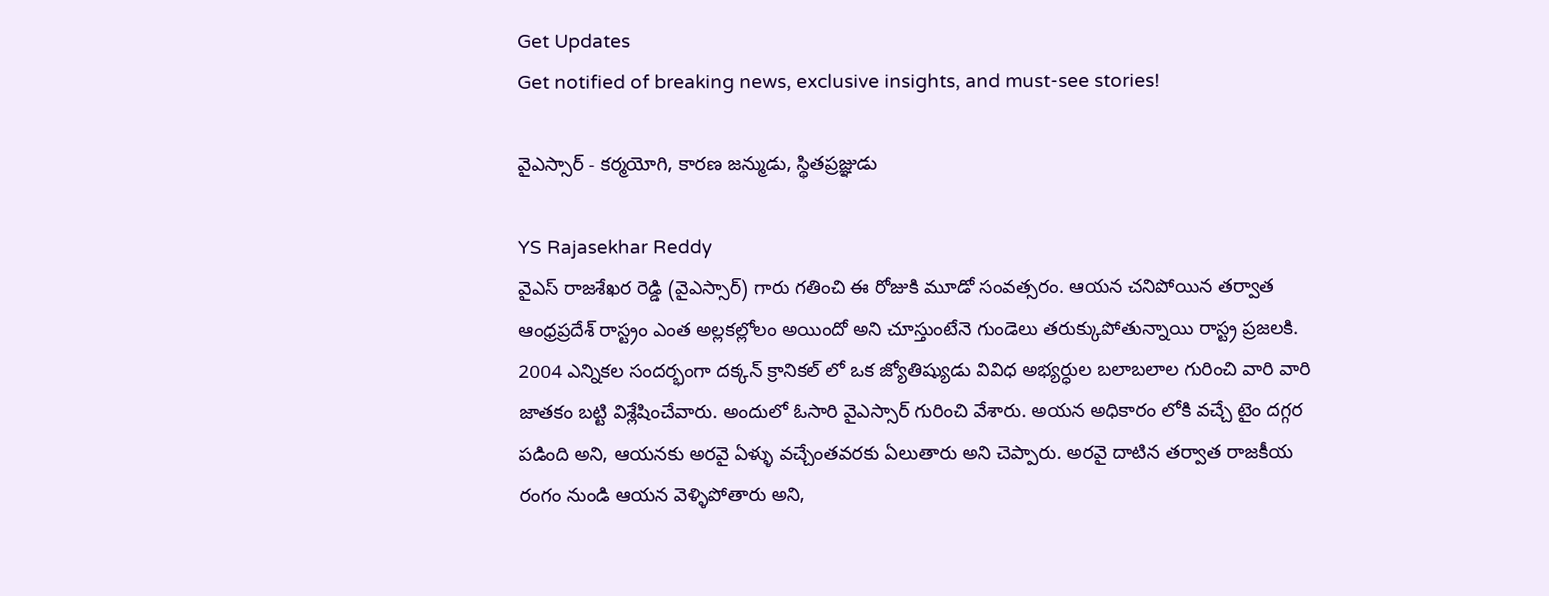Get Updates
Get notified of breaking news, exclusive insights, and must-see stories!

వైఎస్సార్ - కర్మయోగి, కారణ జన్ముడు, స్థితప్రజ్ఞుడు

YS Rajasekhar Reddy
వైఎస్ రాజశేఖర రెడ్డి (వైఎస్సార్) గారు గతించి ఈ రోజుకి మూడో సంవత్సరం. ఆయన చనిపోయిన తర్వాత ఆంధ్రప్రదేశ్ రాస్ట్రం ఎంత అల్లకల్లోలం అయిందో అని చూస్తుంటేనె గుండెలు తరుక్కుపోతున్నాయి రాస్ట్ర ప్రజలకి. 2004 ఎన్నికల సందర్భంగా దక్కన్ క్రానికల్ లో ఒక జ్యోతిష్యుడు వివిధ అభ్యర్ధుల బలాబలాల గురించి వారి వారి జాతకం బట్టి విశ్లేషించేవారు. అందులో ఓసారి వైఎస్సార్ గురించి వేశారు. అయన అధికారం లోకి వచ్చే టైం దగ్గర పడింది అని, ఆయనకు అరవై ఏళ్ళు వచ్చేంతవరకు ఏలుతారు అని చెప్పారు. అరవై దాటిన తర్వాత రాజకీయ రంగం నుండి ఆయన వెళ్ళిపోతారు అని,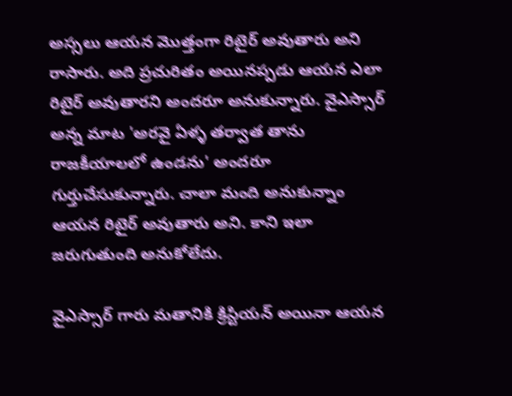అస్సలు ఆయన మొత్తంగా రిటైర్ అవుతారు అని రాసారు. అది ప్రచురితం అయినప్పడు ఆయన ఎలా రిటైర్ అవుతారని అందరూ అనుకున్నారు. వైఎస్సార్ అన్న మాట 'అరవై ఏళ్ళ తర్వాత తాను రాజకీయాలలో ఉండను' అందరూ గుర్తుచేసుకున్నారు. చాలా మంది అనుకున్నాం ఆయన రిటైర్ అవుతారు అని. కాని ఇలా జరుగుతుంది అనుకోలేదు.

వైఎస్సార్ గారు మతానికి క్రిస్టియన్ అయినా ఆయన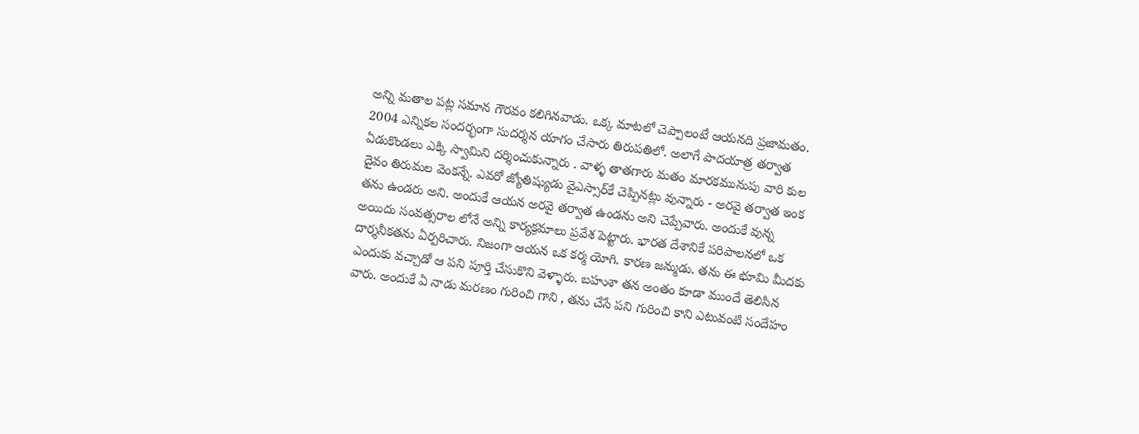అన్ని మతాల పట్ల సమాన గౌరవం కలిగినవాడు. ఒక్క మాటలో చెప్పాలంటే ఆయనది ప్రజామతం. 2004 ఎన్నికల సందర్భంగా సుదర్శన యాగం చేసారు తిరుపతిలో. అలాగే పాదయాత్ర తర్వాత ఏడుకొండలు ఎక్కి స్వామిని దర్శించుకున్నారు . వాళ్ళ తాతగారు మతం మారకమునుపు వారి కుల దైవం తిరుమల వెంకన్నే. ఎవరో జ్యోతిష్యుడు వైఎస్సార్‌కే చెప్పినట్లు వున్నారు - అరవై తర్వాత ఇంక తను ఉండరు అని. అందుకే ఆయన అరవై తర్వాత ఉండను అని చెప్పేవారు. అందుకే వున్న అయిదు సంవత్సరాల లోనే అన్ని కార్యక్రమాలు ప్రవేశ పెట్టారు. భారత దేశానికే పరిపాలనలో ఒక దార్శనీకతను ఏర్పరిచారు. నిజంగా ఆయన ఒక కర్మ యోగి. కారణ జన్ముడు. తను ఈ భూమి మీదకు ఎందుకు వచ్చాడో ఆ పని పూర్తి చేసుకొని వెళ్ళారు. బహుశా తన అంతం కూడా ముందే తెలిసిన వారు. అందుకే ఏ నాడు మరణం గురించి గాని , తను చేసే పని గురించి కాని ఎటువంటి సందేహం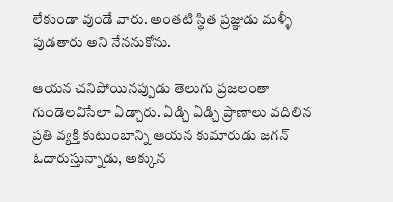లేకుండా వుండే వారు. అంతటి స్థిత ప్రజ్ఞుడు మళ్ళీ పుడతారు అని నేననుకోను.

ఆయన చనిపోయినప్పుడు తెలుగు ప్రజలంతా గుండెలవిసేలా ఏడ్చారు. ఏడ్చి ఏడ్చి ప్రాణాలు వదిలిన ప్రతి వ్యక్తి కుటుంబాన్ని ఆయన కుమారుడు జగన్ ఓదారుస్తున్నాడు, అక్కున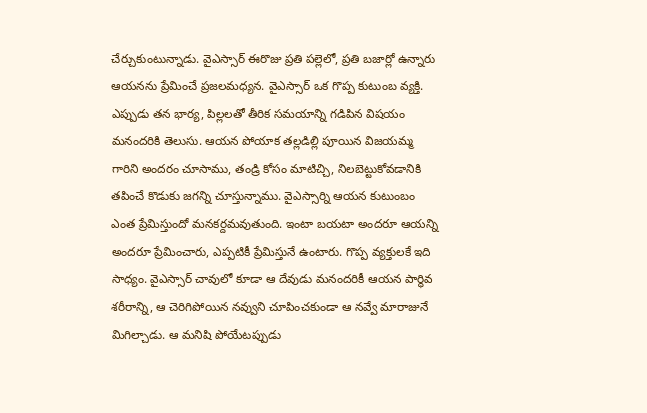చేర్చుకుంటున్నాడు. వైఎస్సార్ ఈరొజు ప్రతి పల్లెలో, ప్రతి బజార్లో ఉన్నారు ఆయనను ప్రేమించే ప్రజలమధ్యన. వైఎస్సార్ ఒక గొప్ప కుటుంబ వ్యక్తి. ఎప్పుడు తన భార్య, పిల్లలతో తీరిక సమయాన్ని గడిపిన విషయం మనందరికి తెలుసు. ఆయన పోయాక తల్లడిల్లి పూయిన విజయమ్మ గారిని అందరం చూసాము, తండ్రి కోసం మాటిచ్చి, నిలబెట్టుకోవడానికి తపించే కొడుకు జగన్ని చూస్తున్నాము. వైఎస్సార్ని ఆయన కుటుంబం ఎంత ప్రేమిస్తుందో మనకర్దమవుతుంది. ఇంటా బయటా అందరూ ఆయన్ని అందరూ ప్రేమించారు, ఎప్పటికీ ప్రేమిస్తునే ఉంటారు. గొప్ప వ్యక్తులకే ఇది సాధ్యం. వైఎస్సార్ చావులో కూడా ఆ దేవుడు మనందరికీ ఆయన పార్థివ శరీరాన్ని, ఆ చెరిగిపోయిన నవ్వుని చూపించకుండా ఆ నవ్వే మారాజునే మిగిల్చాడు. ఆ మనిషి పోయేటప్పుడు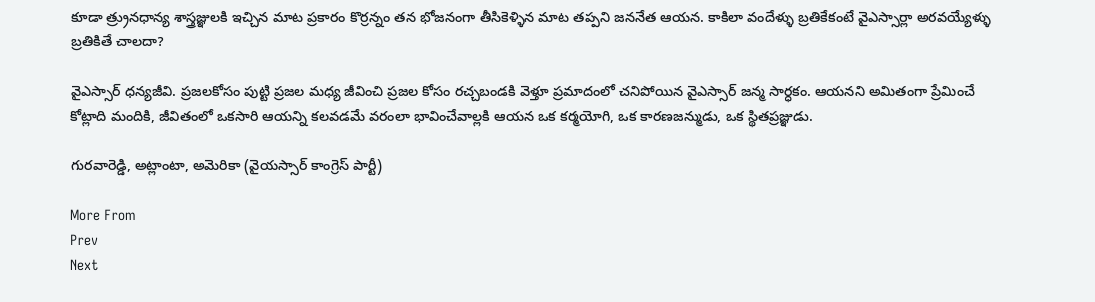కూడా త్ర్రునధాన్య శాస్త్రజ్ఞులకి ఇచ్చిన మాట ప్రకారం కొర్రన్నం తన భోజనంగా తీసికెళ్ళిన మాట తప్పని జననేత ఆయన. కాకిలా వందేళ్ళు బ్రతికేకంటే వైఎస్సార్లా అరవయ్యేళ్ళు బ్రతికితే చాలదా?

వైఎస్సార్ ధన్యజీవి. ప్రజలకోసం పుట్టి ప్రజల మధ్య జీవించి ప్రజల కోసం రచ్చబండకి వెళ్తూ ప్రమాదంలో చనిపోయిన వైఎస్సార్ జన్మ సార్ధకం. ఆయనని అమితంగా ప్రేమించే కోట్లాది మందికి, జీవితంలో ఒకసారి ఆయన్ని కలవడమే వరంలా భావించేవాల్లకి ఆయన ఒక కర్మయోగి, ఒక కారణజన్ముడు, ఒక స్థితప్రజ్ఞుడు.

గురవారెడ్డి, అట్లాంటా, అమెరికా (వైయస్సార్ కాంగ్రెస్ పార్టీ)

More From
Prev
Next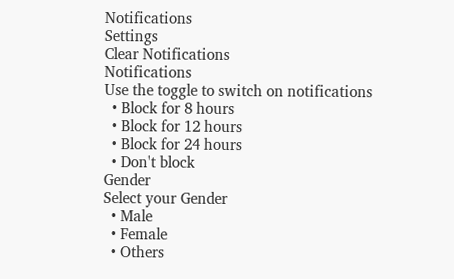Notifications
Settings
Clear Notifications
Notifications
Use the toggle to switch on notifications
  • Block for 8 hours
  • Block for 12 hours
  • Block for 24 hours
  • Don't block
Gender
Select your Gender
  • Male
  • Female
  • Others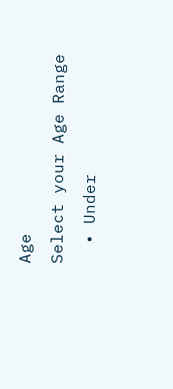Age
Select your Age Range
  • Under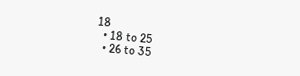18
  • 18 to 25
  • 26 to 35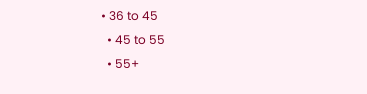• 36 to 45
  • 45 to 55
  • 55+